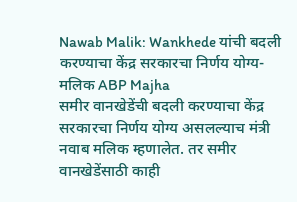Nawab Malik: Wankhede यांची बदली करण्याचा केंद्र सरकारचा निर्णय योग्य- मलिक ABP Majha
समीर वानखेडेंची बदली करण्याचा केंद्र सरकारचा निर्णय योग्य असलल्याच मंत्री नवाब मलिक म्हणालेत. तर समीर वानखेडेंसाठी काही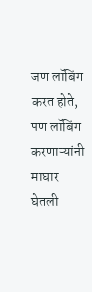जण लॉबिंग करत होते, पण लॉबिंग करणाऱ्यांनी माघार घेतली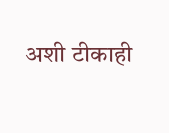अशी टीकाही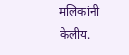मलिकांनी केलीय.